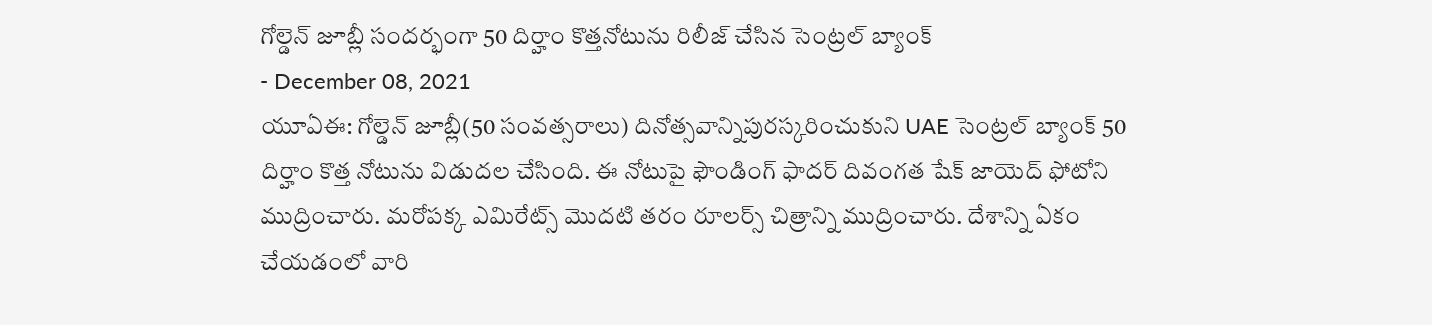గోల్డెన్ జూబ్లీ సందర్భంగా 50 దిర్హాం కొత్తనోటును రిలీజ్ చేసిన సెంట్రల్ బ్యాంక్
- December 08, 2021
యూఏఈ: గోల్డెన్ జూబ్లీ(50 సంవత్సరాలు) దినోత్సవాన్నిపురస్కరించుకుని UAE సెంట్రల్ బ్యాంక్ 50 దిర్హాం కొత్త నోటును విడుదల చేసింది. ఈ నోటుపై ఫౌండింగ్ ఫాదర్ దివంగత షేక్ జాయెద్ ఫోటోని ముద్రించారు. మరోపక్క ఎమిరేట్స్ మొదటి తరం రూలర్స్ చిత్రాన్ని ముద్రించారు. దేశాన్ని ఏకం చేయడంలో వారి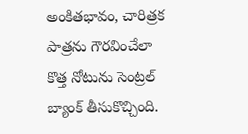అంకితభావం, చారిత్రక పాత్రను గౌరవించేలా కొత్త నోటును సెంట్రల్ బ్యాంక్ తీసుకొచ్చింది.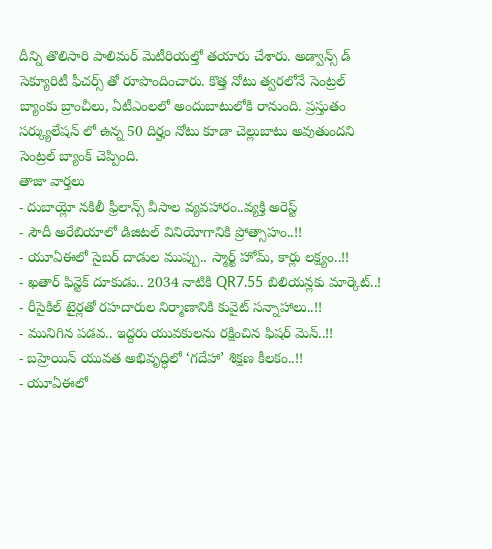దీన్ని తొలిసారి పాలిమర్ మెటీరియల్తో తయారు చేశారు. అడ్వాన్స్ డ్ సెక్యూరిటీ ఫీచర్స్ తో రూపొందించారు. కొత్త నోటు త్వరలోనే సెంట్రల్ బ్యాంకు బ్రాంచీలు, ఏటీఎంలలో అందుబాటులోకి రానుంది. ప్రస్తుతం సర్క్యులేషన్ లో ఉన్న 50 దిర్హం నోటు కూడా చెల్లుబాటు అవుతుందని సెంట్రల్ బ్యాంక్ చెప్పింది.
తాజా వార్తలు
- దుబాయ్లో నకిలీ ఫ్రీలాన్స్ వీసాల వ్యవహారం..వ్యక్తి అరెస్ట్
- సౌదీ అరేబియాలో డిజిటల్ వినియోగానికి ప్రోత్సాహం..!!
- యూఏఈలో సైబర్ దాడుల ముప్పు.. స్మార్ట్ హోమ్, కార్లు లక్ష్యం..!!
- ఖతార్ ఫిన్టెక్ దూకుడు.. 2034 నాటికి QR7.55 బిలియన్లకు మార్కెట్..!
- రీసైకిల్ టైర్లతో రహదారుల నిర్మాణానికి కువైట్ సన్నాహాలు..!!
- మునిగిన పడవ.. ఇద్దరు యువకులను రక్షించిన ఫిషర్ మెన్..!!
- బహ్రెయిన్ యువత అభివృద్ధిలో ‘గదేహా’ శిక్షణ కీలకం..!!
- యూఏఈలో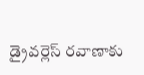డ్రైవర్లెస్ రవాణాకు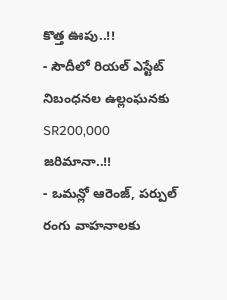కొత్త ఊపు..!!
- సౌదీలో రియల్ ఎస్టేట్ నిబంధనల ఉల్లంఘనకు SR200,000 జరిమానా..!!
- ఒమన్లో ఆరెంజ్, పర్పుల్ రంగు వాహనాలకు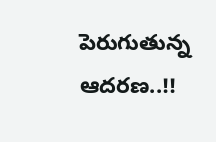పెరుగుతున్న ఆదరణ..!!